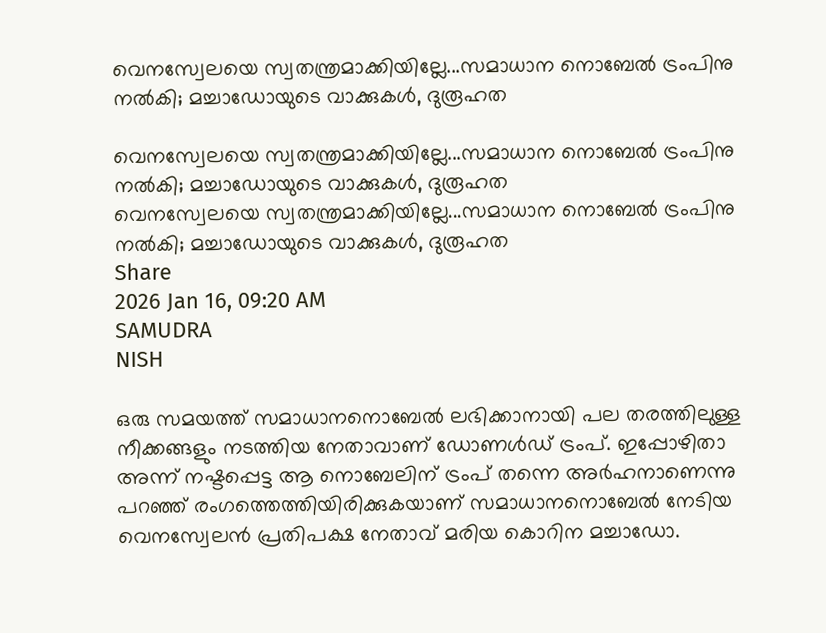വെനസ്വേലയെ സ്വതന്ത്രമാക്കിയില്ലേ...സമാധാന നൊബേല്‍ ട്രംപിനു നല്‍കി; മച്ചാഡോയുടെ വാക്കുകള്‍, ദുരൂഹത

വെനസ്വേലയെ സ്വതന്ത്രമാക്കിയില്ലേ...സമാധാന നൊബേല്‍ ട്രംപിനു നല്‍കി; മച്ചാഡോയുടെ വാക്കുകള്‍, ദുരൂഹത
വെനസ്വേലയെ സ്വതന്ത്രമാക്കിയില്ലേ...സമാധാന നൊബേല്‍ ട്രംപിനു നല്‍കി; മച്ചാഡോയുടെ വാക്കുകള്‍, ദുരൂഹത
Share
2026 Jan 16, 09:20 AM
SAMUDRA
NISH

ഒരു സമയത്ത് സമാധാനനൊബേല്‍ ലഭിക്കാനായി പല തരത്തിലുള്ള നീക്കങ്ങളും നടത്തിയ നേതാവാണ് ഡോണള്‍ഡ് ട്രംപ്. ഇപ്പോഴിതാ അന്ന് നഷ്ടപ്പെട്ട ആ നൊബേലിന് ട്രംപ് തന്നെ അര്‍ഹനാണെന്നു പറഞ്ഞ് രംഗത്തെത്തിയിരിക്കുകയാണ് സമാധാനനൊബേല്‍ നേടിയ വെനസ്വേലന്‍ പ്രതിപക്ഷ നേതാവ് മരിയ കൊറിന മച്ചാഡോ.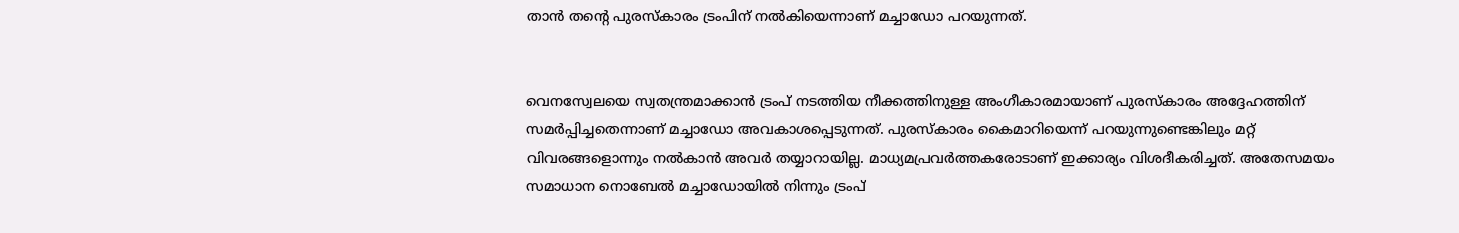താന്‍ തന്റെ പുരസ്കാരം ട്രംപിന് നല്‍കിയെന്നാണ് മച്ചാഡോ പറയുന്നത്.


വെനസ്വേലയെ സ്വതന്ത്രമാക്കാന്‍ ട്രംപ് നടത്തിയ നീക്കത്തിനുള്ള അംഗീകാരമായാണ് പുരസ്കാരം അദ്ദേഹത്തിന് സമര്‍പ്പിച്ചതെന്നാണ് മച്ചാഡോ അവകാശപ്പെടുന്നത്. പുരസ്കാരം കൈമാറിയെന്ന് പറയുന്നുണ്ടെങ്കിലും മറ്റ് വിവരങ്ങളൊന്നും നല്‍കാന്‍ അവര്‍ തയ്യാറായില്ല. മാധ്യമപ്രവര്‍ത്തകരോടാണ് ഇക്കാര്യം വിശദീകരിച്ചത്. അതേസമയം സമാധാന നൊബേല്‍ മച്ചാഡോയില്‍ നിന്നും ട്രംപ്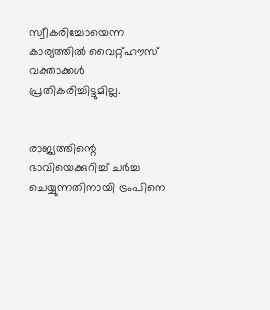സ്വീകരിച്ചോയെന്ന കാര്യത്തില്‍ വൈറ്റ്ഹൗസ് വക്താക്കള്‍ പ്രതികരിച്ചിട്ടുമില്ല.


രാജ്യത്തിന്റെ ഭാവിയെക്കുറിച്ച് ചര്‍ച്ച ചെയ്യുന്നതിനായി ട്രംപിനെ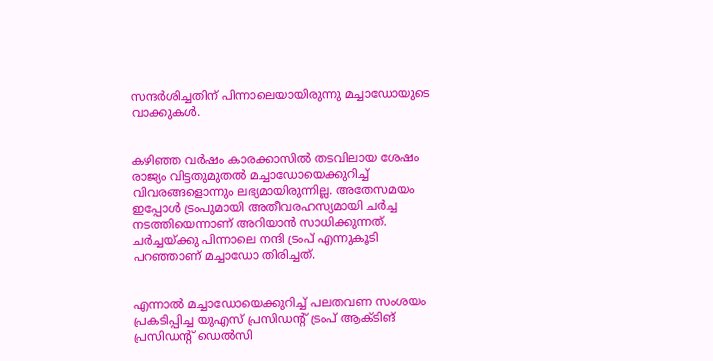സന്ദര്‍ശിച്ചതിന് പിന്നാലെയായിരുന്നു മച്ചാഡോയുടെ വാക്കുകള്‍.


കഴിഞ്ഞ വര്‍ഷം കാരക്കാസില്‍ തടവിലായ ശേഷം രാജ്യം വിട്ടതുമുതല്‍ മച്ചാഡോയെക്കുറിച്ച് വിവരങ്ങളൊന്നും ലഭ്യമായിരുന്നില്ല. അതേസമയം ഇപ്പോള്‍ ട്രംപുമായി അതീവരഹസ്യമായി ചര്‍ച്ച നടത്തിയെന്നാണ് അറിയാന്‍ സാധിക്കുന്നത്. ചര്‍ച്ചയ്ക്കു പിന്നാലെ നന്ദി ട്രംപ് എന്നുകൂടി പറഞ്ഞാണ് മച്ചാഡോ തിരിച്ചത്.


എന്നാല്‍ മച്ചാഡോയെക്കുറിച്ച് പലതവണ സംശയം പ്രകടിപ്പിച്ച യുഎസ് പ്രസിഡന്റ് ട്രംപ് ആക്ടിങ് പ്രസിഡന്റ് ഡെല്‍സി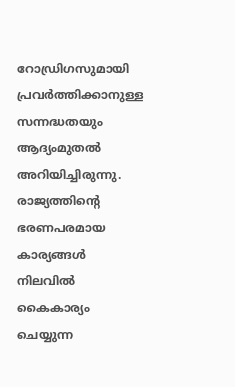റോഡ്രിഗസുമായി പ്രവര്‍ത്തിക്കാനുള്ള സന്നദ്ധതയും ആദ്യംമുതല്‍ അറിയിച്ചിരുന്നു. രാജ്യത്തിന്റെ ഭരണപരമായ കാര്യങ്ങള്‍ നിലവില്‍ കൈകാര്യം ചെയ്യുന്ന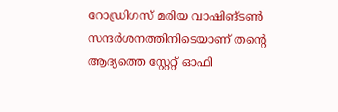റോഡ്രിഗസ് മരിയ വാഷിങ്ടണ്‍ സന്ദര്‍ശനത്തിനിടെയാണ് തന്റെ ആദ്യത്തെ സ്റ്റേറ്റ് ഓഫി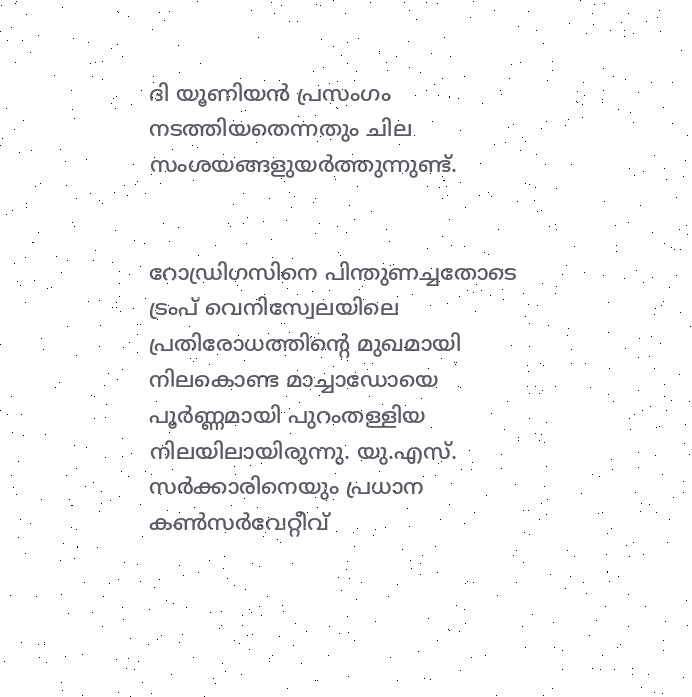ദി യൂണിയന്‍ പ്രസംഗം നടത്തിയതെന്നതും ചില സംശയങ്ങളുയര്‍ത്തുന്നുണ്ട്.


റോഡ്രിഗസിനെ പിന്തുണച്ചതോടെ ട്രംപ് വെനിസ്വേലയിലെ പ്രതിരോധത്തിന്റെ മുഖമായി നിലകൊണ്ട മാച്ചാഡോയെ പൂർണ്ണമായി പുറംതള്ളിയ നിലയിലായിരുന്നു. യു.എസ്. സർക്കാരിനെയും പ്രധാന കൺസർവേറ്റീവ്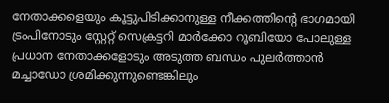നേതാക്കളെയും കൂട്ടുപിടിക്കാനുള്ള നീക്കത്തിന്റെ ഭാഗമായി ട്രംപിനോടും സ്റ്റേറ്റ് സെക്രട്ടറി മാർക്കോ റൂബിയോ പോലുള്ള പ്രധാന നേതാക്കളോടും അടുത്ത ബന്ധം പുലര്‍ത്താന്‍ മച്ചാഡോ ശ്രമിക്കുന്നുണ്ടെങ്കിലും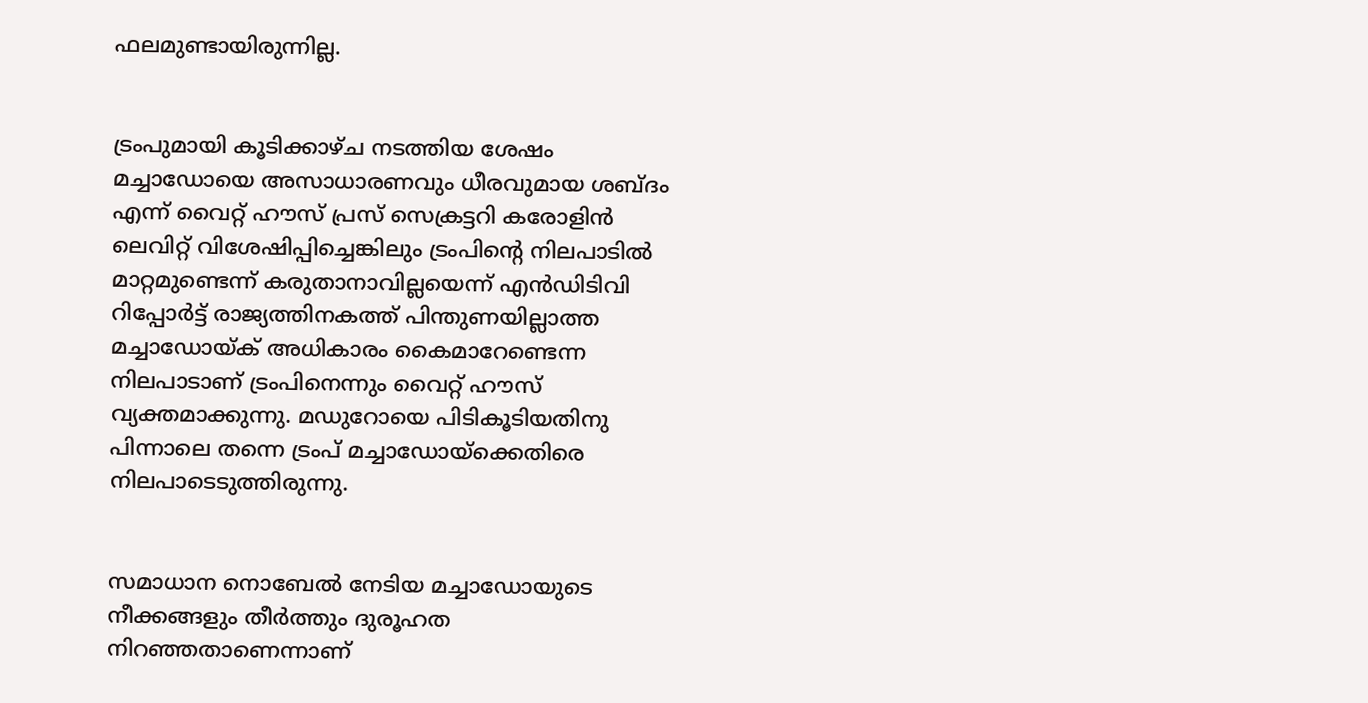ഫലമുണ്ടായിരുന്നില്ല.


ട്രംപുമായി കൂടിക്കാഴ്ച നടത്തിയ ശേഷം മച്ചാഡോയെ അസാധാരണവും ധീരവുമായ ശബ്ദം എന്ന് വൈറ്റ് ഹൗസ് പ്രസ് സെക്രട്ടറി കരോളിൻ ലെവിറ്റ് വിശേഷിപ്പിച്ചെങ്കിലും ട്രംപിന്റെ നിലപാടില്‍ മാറ്റമുണ്ടെന്ന് കരുതാനാവില്ലയെന്ന് എന്‍‍ഡിടിവി റിപ്പോര്‍ട്ട് രാജ്യത്തിനകത്ത് പിന്തുണയില്ലാത്ത മച്ചാഡോയ്ക് അധികാരം കൈമാറേണ്ടെന്ന നിലപാടാണ് ട്രംപിനെന്നും വൈറ്റ് ഹൗസ് വ്യക്തമാക്കുന്നു. മഡുറോയെ പിടികൂടിയതിനു പിന്നാലെ തന്നെ ട്രംപ് മച്ചാഡോയ്ക്കെതിരെ നിലപാടെടുത്തിരുന്നു.


സമാധാന നൊബേല്‍ നേടിയ മച്ചാഡോയുടെ നീക്കങ്ങളും തീര്‍ത്തും ദുരൂഹത നിറഞ്ഞതാണെന്നാണ്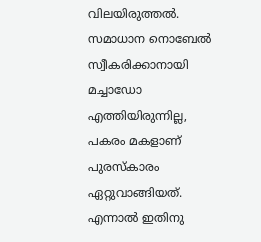വിലയിരുത്തല്‍. സമാധാന നൊബേല്‍ സ്വീകരിക്കാനായി മച്ചാഡോ എത്തിയിരുന്നില്ല, പകരം മകളാണ് പുരസ്കാരം ഏറ്റുവാങ്ങിയത്. എന്നാല്‍ ഇതിനു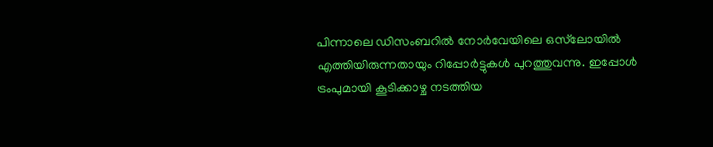പിന്നാലെ ഡിസംബറില്‍ നോര്‍വേയിലെ ഒസ്‌ലോയില്‍ എത്തിയിരുന്നതായും റിപ്പോര്‍ട്ടുകള്‍ പുറത്തുവന്നു. ഇപ്പോള്‍ ട്രംപുമായി കൂടിക്കാഴ്ച നടത്തിയ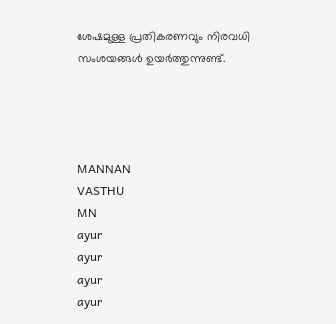ശേഷമുള്ള പ്രതികരണവും നിരവധി സംശയങ്ങള്‍ ഉയര്‍ത്തുന്നുണ്ട്.




MANNAN
VASTHU
MN
ayur
ayur
ayur
ayur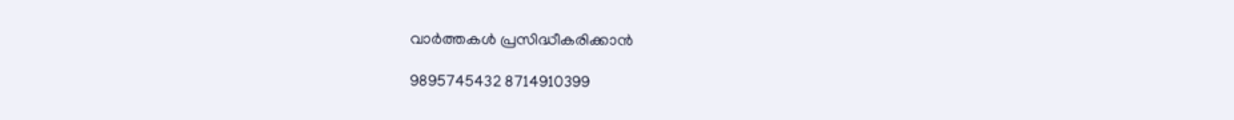വാർത്തകൾ പ്രസിദ്ധീകരിക്കാൻ

9895745432 8714910399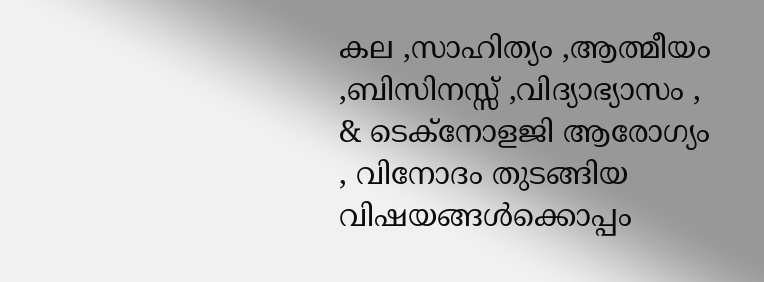കല ,സാഹിത്യം ,ആത്മീയം ,ബിസിനസ്സ് ,വിദ്യാഭ്യാസം , & ടെക്‌നോളജി ആരോഗ്യം , വിനോദം തുടങ്ങിയ വിഷയങ്ങൾക്കൊപ്പം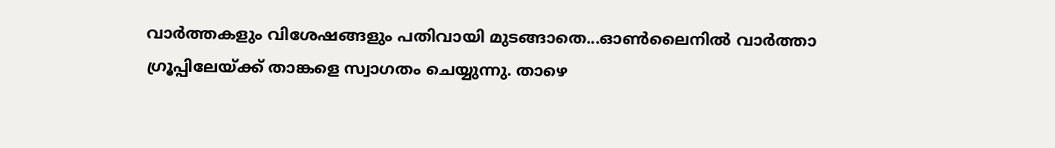വാർത്തകളും വിശേഷങ്ങളും പതിവായി മുടങ്ങാതെ...ഓൺലൈനിൽ വാർത്താ ഗ്രൂപ്പിലേയ്ക്ക് താങ്കളെ സ്വാഗതം ചെയ്യുന്നു. താഴെ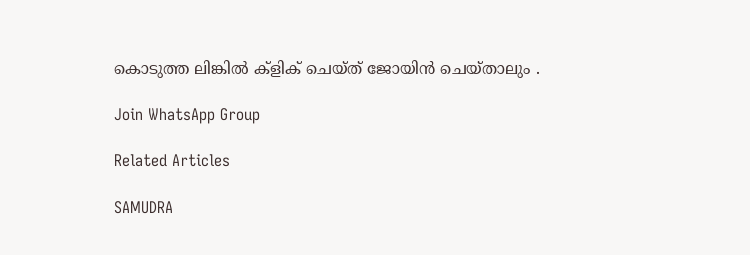കൊടുത്ത ലിങ്കിൽ ക്ളിക് ചെയ്‌ത്‌ ജോയിൻ ചെയ്‌താലും .

Join WhatsApp Group

Related Articles

SAMUDRA